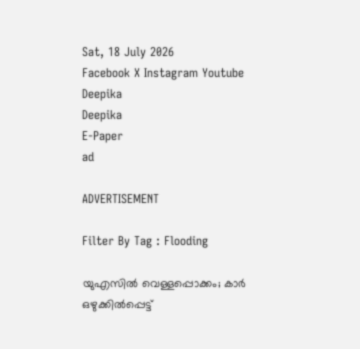Sat, 18 July 2026
Facebook X Instagram Youtube
Deepika
Deepika
E-Paper
ad

ADVERTISEMENT

Filter By Tag : Flooding

യുഎസിൽ വെള്ളപ്പൊക്കം; കാർ ഒഴുക്കിൽപ്പെട്ട്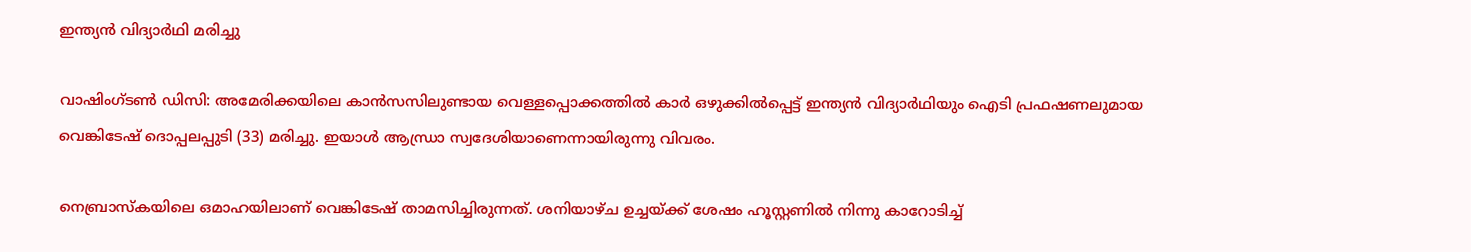ഇന്ത്യൻ വിദ്യാർഥി മരിച്ചു

വാഷിംഗ്ടൺ ഡിസി: അമേരിക്കയിലെ കാൻസസിലുണ്ടായ വെള്ളപ്പൊക്കത്തിൽ കാർ ഒഴുക്കിൽപ്പെട്ട് ഇന്ത്യൻ വിദ്യാർഥിയും ഐടി പ്രഫഷണലുമായ വെങ്കിടേഷ് ദൊപ്പലപ്പുടി (33) മരിച്ചു. ഇയാൾ ആന്ധ്രാ സ്വദേശിയാണെന്നായിരുന്നു വിവരം.

നെബ്രാസ്കയിലെ ഒമാഹയിലാണ് വെങ്കിടേഷ് താമസിച്ചിരുന്നത്. ശനിയാഴ്ച ഉച്ചയ്ക്ക് ശേഷം ഹൂസ്റ്റണിൽ നിന്നു കാറോടിച്ച്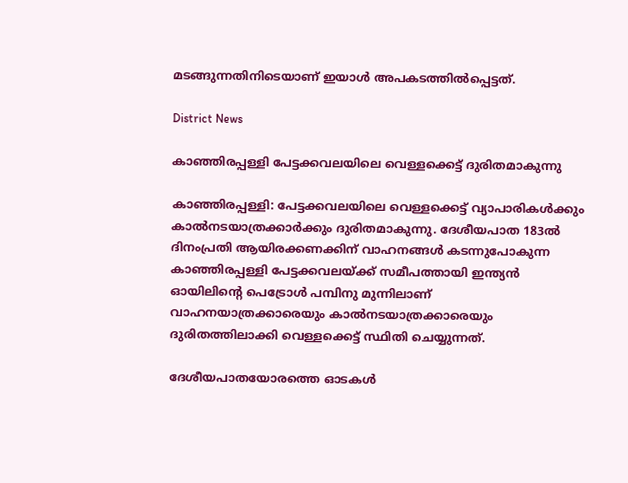മടങ്ങുന്നതിനിടെയാണ് ഇയാൾ അപകടത്തിൽപ്പെട്ടത്.

District News

കാഞ്ഞിരപ്പള്ളി പേട്ടക്കവലയിലെ വെള്ളക്കെട്ട് ദുരിതമാകുന്നു

കാഞ്ഞിരപ്പള്ളി: പേട്ടക്കവലയിലെ വെള്ളക്കെട്ട് വ്യാപാരികൾക്കും കാൽനടയാത്രക്കാർക്കും ദുരിതമാകുന്നു. ദേശീയപാത 183ൽ ദിനംപ്രതി ആയിരക്കണക്കിന് വാഹനങ്ങൾ കടന്നുപോകുന്ന കാഞ്ഞിരപ്പള്ളി പേട്ടക്കവലയ്ക്ക് സമീപത്തായി ഇന്ത്യൻ ഓയിലിന്‍റെ പെട്രോൾ പമ്പിനു മുന്നിലാണ് വാഹനയാത്രക്കാരെയും കാൽനടയാത്രക്കാരെയും ദുരിതത്തിലാക്കി വെള്ളക്കെട്ട് സ്ഥിതി ചെയ്യുന്നത്.

ദേശീയപാതയോരത്തെ ഓടകൾ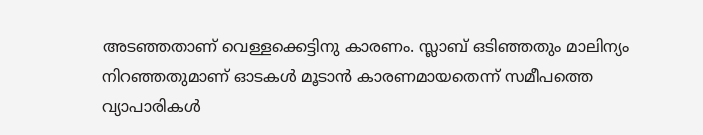അടഞ്ഞതാണ് വെള്ളക്കെട്ടിനു കാരണം. സ്ലാബ് ഒടിഞ്ഞതും മാലിന്യം നിറഞ്ഞതുമാണ് ഓടകൾ മൂടാൻ കാരണമായതെന്ന് സമീപത്തെ വ്യാപാരികൾ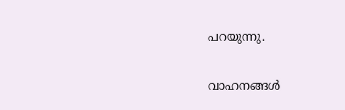പറയുന്നു.

വാഹനങ്ങൾ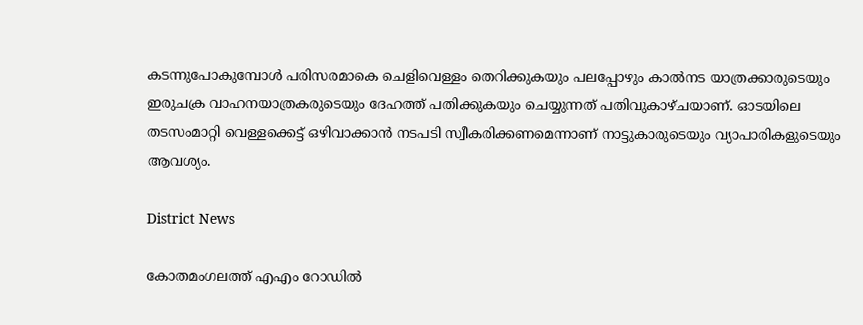കടന്നുപോകുമ്പോൾ പരിസരമാകെ ചെളിവെള്ളം തെറിക്കുകയും പലപ്പോഴും കാൽനട യാത്രക്കാരുടെയും ഇരുചക്ര വാഹനയാത്രകരുടെയും ദേഹത്ത് പതിക്കുകയും ചെയ്യുന്നത് പതിവുകാഴ്ചയാണ്. ഓടയിലെ തടസംമാറ്റി വെള്ളക്കെട്ട് ഒഴിവാക്കാൻ നടപടി സ്വീകരിക്കണമെന്നാണ് നാട്ടുകാരുടെയും വ്യാപാരികളുടെയും ആവശ്യം.

District News

കോതമംഗലത്ത് എഎം റോഡിൽ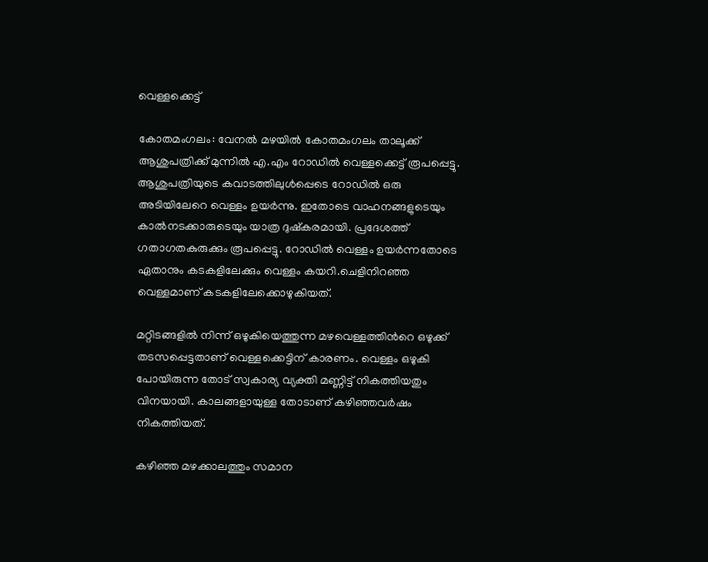വെള്ളക്കെട്ട്

കോതമംഗലം: വേനൽ മഴയിൽ കോതമംഗലം താലൂക്ക് ആശുപത്രിക്ക് മുന്നിൽ എ.എം റോഡിൽ വെള്ളക്കെട്ട് രൂപപ്പെട്ടു. ആശുപത്രിയുടെ കവാടത്തിലുള്‍പ്പെടെ റോഡില്‍ ഒരു അടിയിലേറെ വെള്ളം ഉയര്‍ന്നു. ഇതോടെ വാഹനങ്ങളുടെയും കാല്‍നടക്കാരുടെയും യാത്ര ദുഷ്കരമായി. പ്രദേശത്ത് ഗതാഗതകുരുക്കും രൂപപ്പെട്ടു. റോഡില്‍ വെള്ളം ഉയര്‍ന്നതോടെ ഏതാനും കടകളിലേക്കും വെള്ളം കയറി.ചെളിനിറഞ്ഞ വെള്ളമാണ് കടകളിലേക്കൊഴുകിയത്.

മറ്റിടങ്ങളില്‍ നിന്ന് ഒഴുകിയെത്തുന്ന മഴവെള്ളത്തിന്‍റെ ഒഴുക്ക് തടസപ്പെട്ടതാണ് വെള്ളക്കെട്ടിന് കാരണം. വെള്ളം ഒഴുകി പോയിരുന്ന തോട് സ്വകാര്യ വ്യക്തി മണ്ണിട്ട് നികത്തിയതും വിനയായി. കാലങ്ങളായുള്ള തോടാണ് കഴിഞ്ഞവര്‍ഷം നികത്തിയത്.

കഴിഞ്ഞ മഴക്കാലത്തും സമാന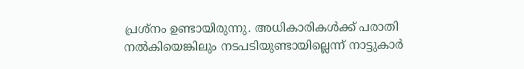പ്രശ്നം ഉണ്ടായിരുന്നു. അധികാരികള്‍ക്ക് പരാതി നല്‍കിയെങ്കിലും നടപടിയുണ്ടായില്ലെന്ന് നാട്ടുകാര്‍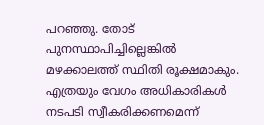പറഞ്ഞു. തോട് പുനസ്ഥാപിച്ചില്ലെങ്കില്‍ മഴക്കാലത്ത് സ്ഥിതി രൂക്ഷമാകും. എത്രയും വേഗം അധികാരികള്‍ നടപടി സ്വീകരിക്കണമെന്ന്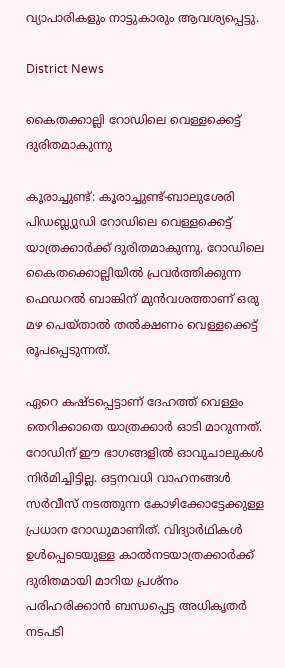വ്യാപാരികളും നാട്ടുകാരും ആവശ്യപ്പെട്ടു.

District News

കൈതക്കാല്ലി റോഡിലെ വെള്ളക്കെട്ട് ദുരിതമാകുന്നു

കൂരാച്ചുണ്ട്: കൂരാച്ചുണ്ട്-ബാലുശേരി പിഡബ്ല്യുഡി റോഡിലെ വെള്ളക്കെട്ട് യാത്രക്കാർക്ക് ദുരിതമാകുന്നു. റോഡിലെ കൈതക്കൊല്ലിയിൽ പ്രവർത്തിക്കുന്ന ഫെഡറൽ ബാങ്കിന് മുൻവശത്താണ് ഒരു മഴ പെയ്താൽ തൽക്ഷണം വെള്ളക്കെട്ട് രൂപപ്പെടുന്നത്.

ഏറെ കഷ്ടപ്പെട്ടാണ് ദേഹത്ത് വെള്ളം തെറിക്കാതെ യാത്രക്കാർ ഓടി മാറുന്നത്. റോഡിന് ഈ ഭാഗങ്ങളിൽ ഓവുചാലുകൾ നിർമിച്ചിട്ടില്ല. ഒട്ടനവധി വാഹനങ്ങൾ സർവീസ് നടത്തുന്ന കോഴിക്കോട്ടേക്കുള്ള പ്രധാന റോഡുമാണിത്. വിദ്യാർഥികൾ ഉൾപ്പെടെയുള്ള കാൽനടയാത്രക്കാർക്ക് ദുരിതമായി മാറിയ പ്രശ്നം പരിഹരിക്കാൻ ബന്ധപ്പെട്ട അധികൃതർ നടപടി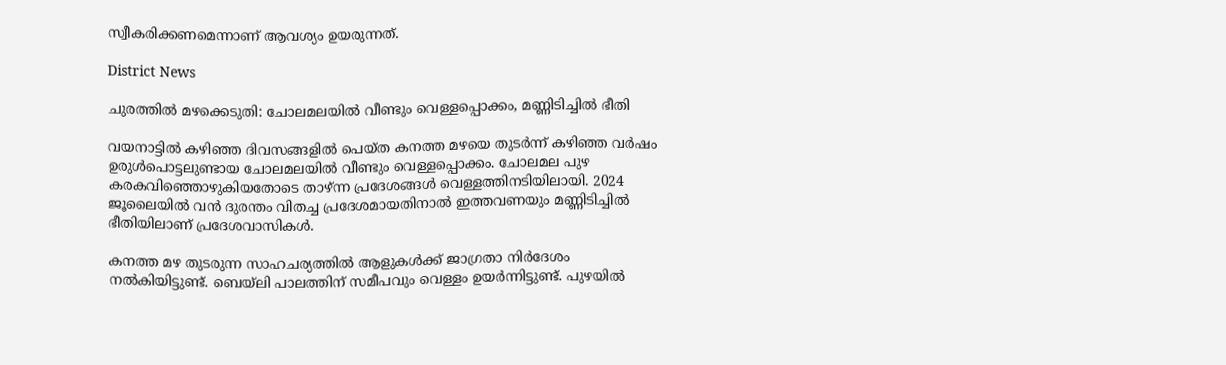സ്വീകരിക്കണമെന്നാണ് ആവശ്യം ഉയരുന്നത്.

District News

ചുരത്തിൽ മഴക്കെടുതി: ചോലമലയിൽ വീണ്ടും വെള്ളപ്പൊക്കം, മണ്ണിടിച്ചിൽ ഭീതി

വയനാട്ടിൽ കഴിഞ്ഞ ദിവസങ്ങളിൽ പെയ്ത കനത്ത മഴയെ തുടർന്ന് കഴിഞ്ഞ വർഷം ഉരുൾപൊട്ടലുണ്ടായ ചോലമലയിൽ വീണ്ടും വെള്ളപ്പൊക്കം. ചോലമല പുഴ കരകവിഞ്ഞൊഴുകിയതോടെ താഴ്ന്ന പ്രദേശങ്ങൾ വെള്ളത്തിനടിയിലായി. 2024 ജൂലൈയിൽ വൻ ദുരന്തം വിതച്ച പ്രദേശമായതിനാൽ ഇത്തവണയും മണ്ണിടിച്ചിൽ ഭീതിയിലാണ് പ്രദേശവാസികൾ.

കനത്ത മഴ തുടരുന്ന സാഹചര്യത്തിൽ ആളുകൾക്ക് ജാഗ്രതാ നിർദേശം നൽകിയിട്ടുണ്ട്. ബെയ്‌ലി പാലത്തിന് സമീപവും വെള്ളം ഉയർന്നിട്ടുണ്ട്. പുഴയിൽ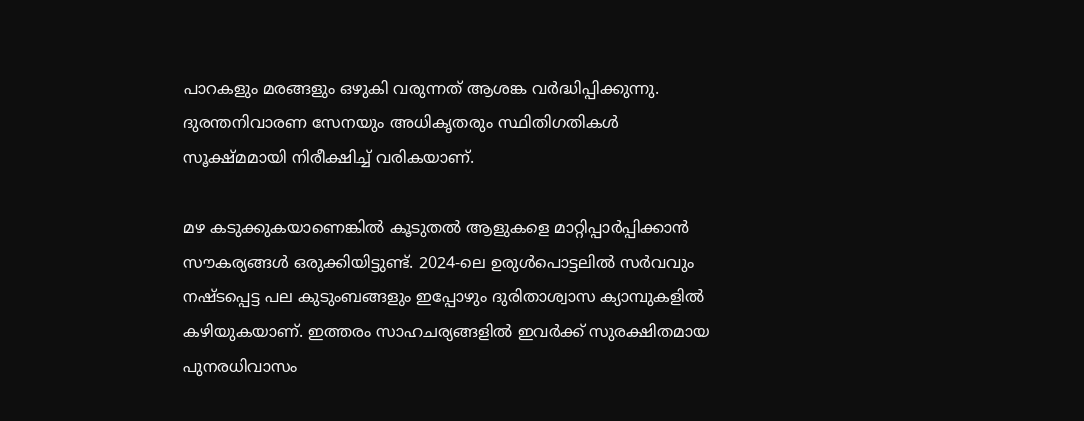പാറകളും മരങ്ങളും ഒഴുകി വരുന്നത് ആശങ്ക വർദ്ധിപ്പിക്കുന്നു. ദുരന്തനിവാരണ സേനയും അധികൃതരും സ്ഥിതിഗതികൾ സൂക്ഷ്മമായി നിരീക്ഷിച്ച് വരികയാണ്.

മഴ കടുക്കുകയാണെങ്കിൽ കൂടുതൽ ആളുകളെ മാറ്റിപ്പാർപ്പിക്കാൻ സൗകര്യങ്ങൾ ഒരുക്കിയിട്ടുണ്ട്. 2024-ലെ ഉരുൾപൊട്ടലിൽ സർവവും നഷ്ടപ്പെട്ട പല കുടുംബങ്ങളും ഇപ്പോഴും ദുരിതാശ്വാസ ക്യാമ്പുകളിൽ കഴിയുകയാണ്. ഇത്തരം സാഹചര്യങ്ങളിൽ ഇവർക്ക് സുരക്ഷിതമായ പുനരധിവാസം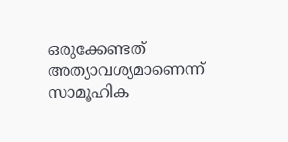ഒരുക്കേണ്ടത് അത്യാവശ്യമാണെന്ന് സാമൂഹിക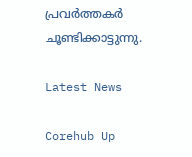പ്രവർത്തകർ ചൂണ്ടിക്കാട്ടുന്നു.

Latest News

Corehub Up